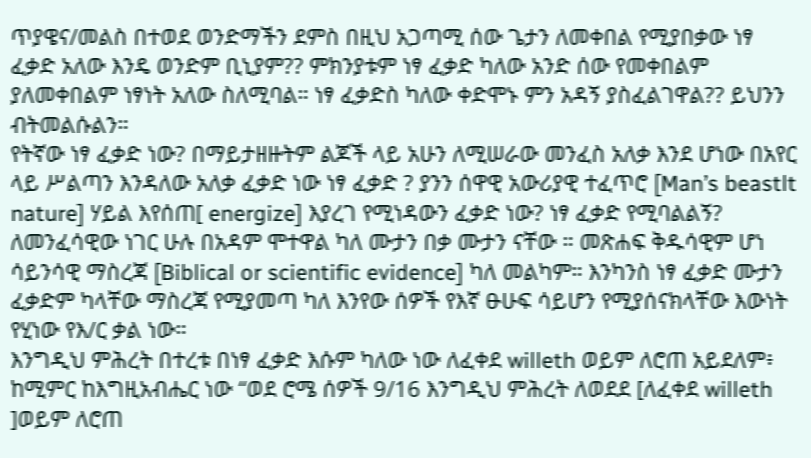ጥያዌና/መልስ በተወደ ወንድማችን ደምስ በዚህ አጋጣሚ ሰው ጌታን ለመቀበል የሚያበቃው ነፃ ፈቃድ አለው እንዴ ወንድም ቢኒያም?? ምክንያቱም ነፃ ፈቃድ ካለው አንድ ሰው የመቀበልም ያለመቀበልም ነፃነት አለው ስለሚባል። ነፃ ፈቃድስ ካለው ቀድሞኑ ምን አዳኝ ያስፈልገዋል?? ይህንን ብትመልሱልን።
የትኛው ነፃ ፈቃድ ነው? በማይታዘዙትም ልጆች ላይ አሁን ለሚሠራው መንፈስ አለቃ እንደ ሆነው በአየር ላይ ሥልጣን እንዳለው አለቃ ፈቃድ ነው ነፃ ፈቃድ ? ያንን ሰዋዊ አውሪያዊ ተፈጥሮ [Man’s beastlt nature] ሃይል እየሰጠ[ energize] እያረገ የሚነዳውን ፈቃድ ነው? ነፃ ፈቃድ የሚባልልኝ? ለመንፈሳዊው ነገር ሁሉ በአዳም ሞተዋል ካለ ሙታን በቃ ሙታን ናቸው ። መጽሐፍ ቅዱሳዊም ሆነ ሳይንሳዊ ማስረጃ [Biblical or scientific evidence] ካለ መልካም። እንካንስ ነፃ ፈቃድ ሙታን ፈቃድም ካላቸው ማስረጃ የሚያመጣ ካለ እንየው ሰዎች የእኛ ፁሁፍ ሳይሆን የሚያሰናክላቸው እውነት የሂነው የእ/ር ቃል ነው።
እንግዲህ ምሕረት በተረቱ በነፃ ፈቃድ እሱም ካለው ነው ለፈቀደ willeth ወይም ለሮጠ አይደለም፥ ከሚምር ከእግዚአብሔር ነው “ወደ ሮሜ ሰዎች 9/16 እንግዲህ ምሕረት ለወደደ [ለፈቀደ willeth ]ወይም ለሮጠ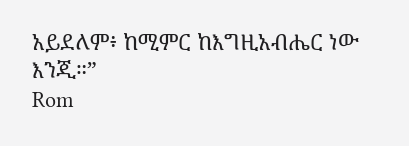አይደለም፥ ከሚምር ከእግዚአብሔር ነው እንጂ።”
Rom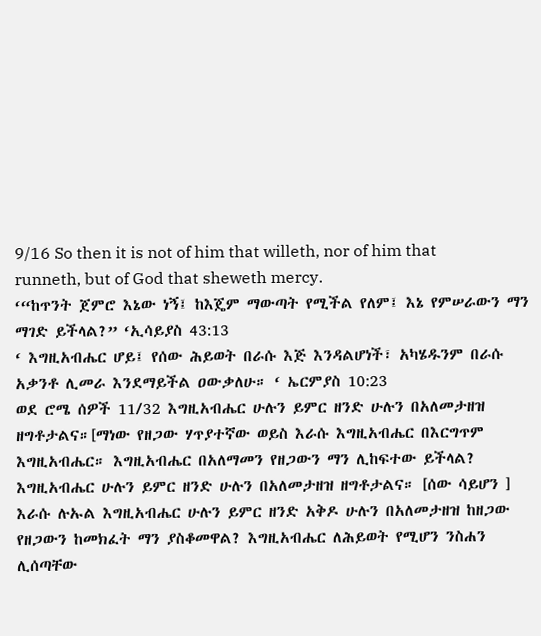9/16 So then it is not of him that willeth, nor of him that runneth, but of God that sheweth mercy.
‘“ከጥንት ጀምሮ እኔው ነኝ፤ ከእጄም ማውጣት የሚችል የለም፤ እኔ የምሠራውን ማን ማገድ ይችላል?” ‘ኢሳይያስ 43:13
‘ እግዚአብሔር ሆይ፤ የሰው ሕይወት በራሱ እጅ እንዳልሆነች፣ አካሄዱንም በራሱ አቃንቶ ሊመራ እንደማይችል ዐውቃለሁ። ‘ ኤርምያስ 10:23
ወደ ሮሜ ሰዎች 11/32 እግዚአብሔር ሁሉን ይምር ዘንድ ሁሉን በአለመታዘዝ ዘግቶታልና።[ማነው የዘጋው ሃጥያተኛው ወይስ እራሱ እግዚአብሔር በእርግጥም እግዚአብሔር። እግዚአብሔር በአለማመን የዘጋውን ማን ሊከፍተው ይችላል? እግዚአብሔር ሁሉን ይምር ዘንድ ሁሉን በአለመታዘዝ ዘግቶታልና። [ሰው ሳይሆን ] እራሱ ሉኡል እግዚአብሔር ሁሉን ይምር ዘንድ አቅዶ ሁሉን በአለመታዘዝ ከዘጋው የዘጋውን ከመክፈት ማን ያስቆመዋል? እግዚአብሔር ለሕይወት የሚሆን ንስሐን ሊሰጣቸው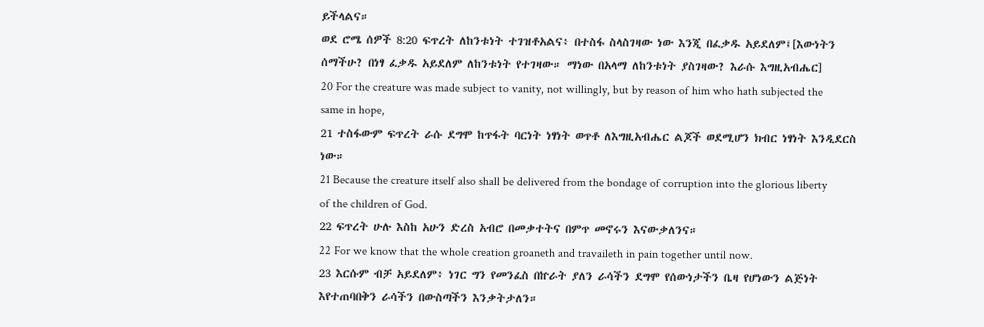ይችላልና።
ወደ ሮሜ ሰዎች 8:20 ፍጥረት ለከንቱነት ተገዝቶአልና፥ በተስፋ ስላስገዛው ነው እንጂ በፈቃዱ አይደለም፤[እውነትን ሰማችሁ? በነፃ ፈቃዱ አይደለም ለከንቱነት የተገዛው። ማነው በአላማ ለከንቱነት ያስገዛው? እራሱ እግዚአብሔር]
20 For the creature was made subject to vanity, not willingly, but by reason of him who hath subjected the same in hope,
21 ተስፋውም ፍጥረት ራሱ ደግሞ ከጥፋት ባርነት ነፃነት ወጥቶ ለእግዚአብሔር ልጆች ወደሚሆን ክብር ነፃነት እንዲደርስ ነው።
21 Because the creature itself also shall be delivered from the bondage of corruption into the glorious liberty of the children of God.
22 ፍጥረት ሁሉ እስከ አሁን ድረስ አብሮ በመቃተትና በምጥ መኖሩን እናውቃለንና።
22 For we know that the whole creation groaneth and travaileth in pain together until now.
23 እርሱም ብቻ አይደለም፥ ነገር ግን የመንፈስ በኵራት ያለን ራሳችን ደግሞ የሰውነታችን ቤዛ የሆነውን ልጅነት እየተጠባበቅን ራሳችን በውስጣችን እንቃትታለን።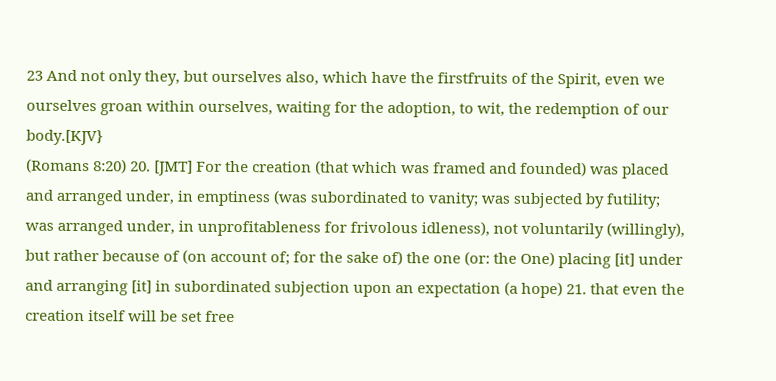23 And not only they, but ourselves also, which have the firstfruits of the Spirit, even we ourselves groan within ourselves, waiting for the adoption, to wit, the redemption of our body.[KJV}
(Romans 8:20) 20. [JMT] For the creation (that which was framed and founded) was placed and arranged under, in emptiness (was subordinated to vanity; was subjected by futility; was arranged under, in unprofitableness for frivolous idleness), not voluntarily (willingly), but rather because of (on account of; for the sake of) the one (or: the One) placing [it] under and arranging [it] in subordinated subjection upon an expectation (a hope) 21. that even the creation itself will be set free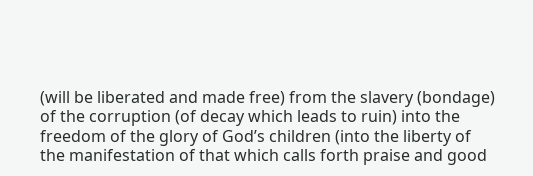(will be liberated and made free) from the slavery (bondage) of the corruption (of decay which leads to ruin) into the freedom of the glory of God’s children (into the liberty of the manifestation of that which calls forth praise and good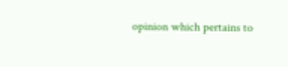opinion which pertains to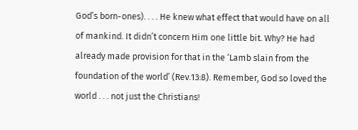God’s born-ones). . . . He knew what effect that would have on all of mankind. It didn’t concern Him one little bit. Why? He had already made provision for that in the ‘Lamb slain from the foundation of the world’ (Rev.13:8). Remember, God so loved the world . . . not just the Christians!